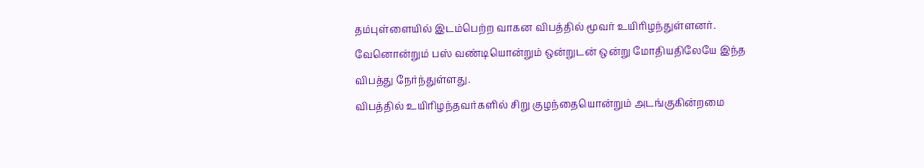தம்புள்ளையில் இடம்பெற்ற வாகன விபத்தில் மூவர் உயிரிழந்துள்ளனர்.
வேனொன்றும் பஸ் வண்டியொன்றும் ஒன்றுடன் ஒன்று மோதியதிலேயே இந்த விபத்து நேர்ந்துள்ளது.
விபத்தில் உயிரிழந்தவர்களில் சிறு குழந்தையொன்றும் அடங்குகின்றமை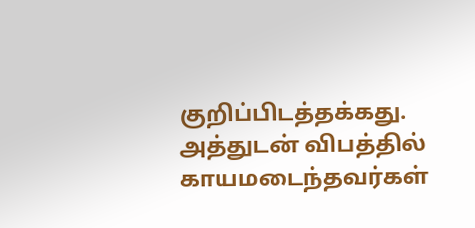குறிப்பிடத்தக்கது.
அத்துடன் விபத்தில் காயமடைந்தவர்கள்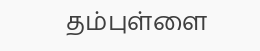தம்புள்ளை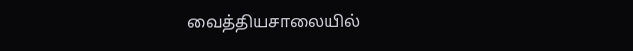வைத்தியசாலையில்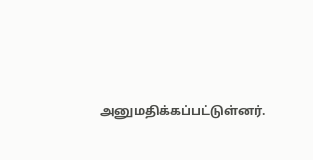அனுமதிக்கப்பட்டுள்னர்.